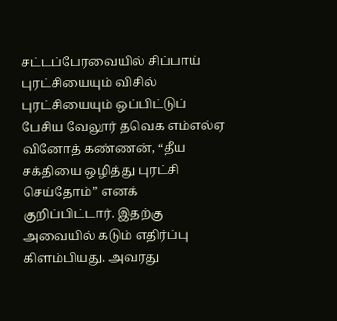சட்டப்பேரவையில் சிப்பாய் புரட்சியையும் விசில் புரட்சியையும் ஒப்பிட்டுப் பேசிய வேலூர் தவெக எம்எல்ஏ வினோத் கண்ணன், “தீய சக்தியை ஒழித்து புரட்சி செய்தோம்” எனக் குறிப்பிட்டார். இதற்கு அவையில் கடும் எதிர்ப்பு கிளம்பியது. அவரது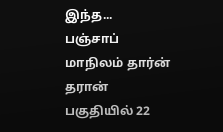இந்த...
பஞ்சாப் மாநிலம் தார்ன் தரான் பகுதியில் 22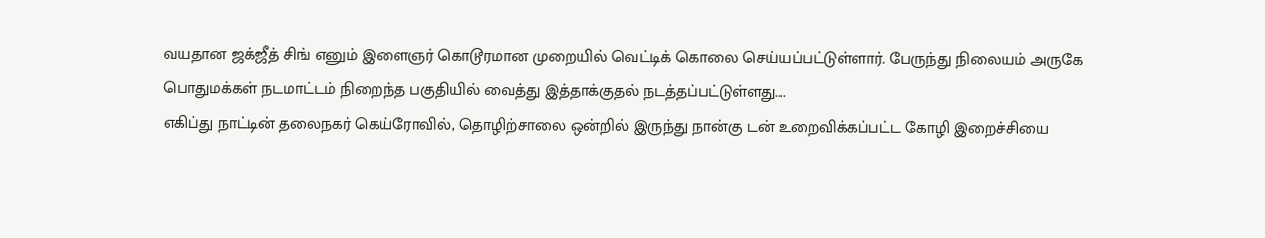வயதான ஜக்ஜீத் சிங் எனும் இளைஞர் கொடூரமான முறையில் வெட்டிக் கொலை செய்யப்பட்டுள்ளார். பேருந்து நிலையம் அருகே பொதுமக்கள் நடமாட்டம் நிறைந்த பகுதியில் வைத்து இத்தாக்குதல் நடத்தப்பட்டுள்ளது....
எகிப்து நாட்டின் தலைநகர் கெய்ரோவில், தொழிற்சாலை ஒன்றில் இருந்து நான்கு டன் உறைவிக்கப்பட்ட கோழி இறைச்சியை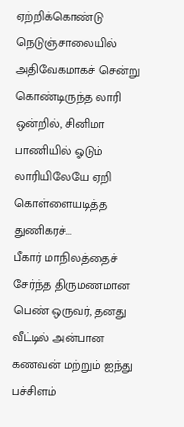ஏற்றிக்கொண்டு நெடுஞ்சாலையில் அதிவேகமாகச் சென்று கொண்டிருந்த லாரி ஒன்றில், சினிமா பாணியில் ஓடும் லாரியிலேயே ஏறி கொள்ளையடித்த துணிகரச்...
பீகார் மாநிலத்தைச் சேர்ந்த திருமணமான பெண் ஒருவர், தனது வீட்டில் அன்பான கணவன் மற்றும் ஐந்து பச்சிளம்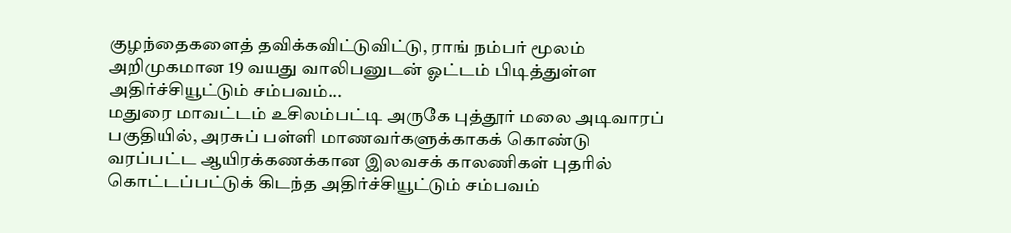குழந்தைகளைத் தவிக்கவிட்டுவிட்டு, ராங் நம்பர் மூலம் அறிமுகமான 19 வயது வாலிபனுடன் ஓட்டம் பிடித்துள்ள அதிர்ச்சியூட்டும் சம்பவம்...
மதுரை மாவட்டம் உசிலம்பட்டி அருகே புத்தூர் மலை அடிவாரப் பகுதியில், அரசுப் பள்ளி மாணவர்களுக்காகக் கொண்டு வரப்பட்ட ஆயிரக்கணக்கான இலவசக் காலணிகள் புதரில் கொட்டப்பட்டுக் கிடந்த அதிர்ச்சியூட்டும் சம்பவம்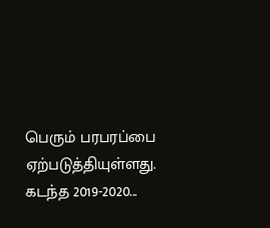பெரும் பரபரப்பை ஏற்படுத்தியுள்ளது. கடந்த 2019-2020...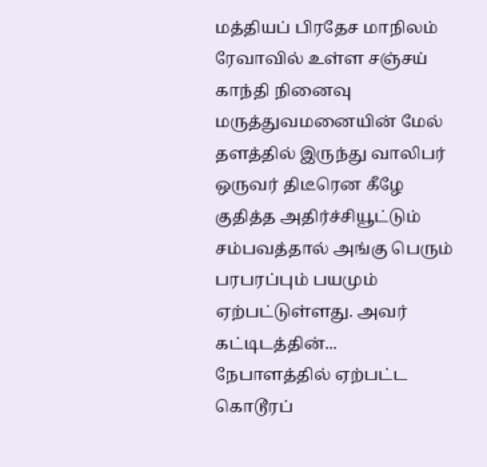மத்தியப் பிரதேச மாநிலம் ரேவாவில் உள்ள சஞ்சய் காந்தி நினைவு மருத்துவமனையின் மேல் தளத்தில் இருந்து வாலிபர் ஒருவர் திடீரென கீழே குதித்த அதிர்ச்சியூட்டும் சம்பவத்தால் அங்கு பெரும் பரபரப்பும் பயமும் ஏற்பட்டுள்ளது. அவர் கட்டிடத்தின்...
நேபாளத்தில் ஏற்பட்ட கொடூரப்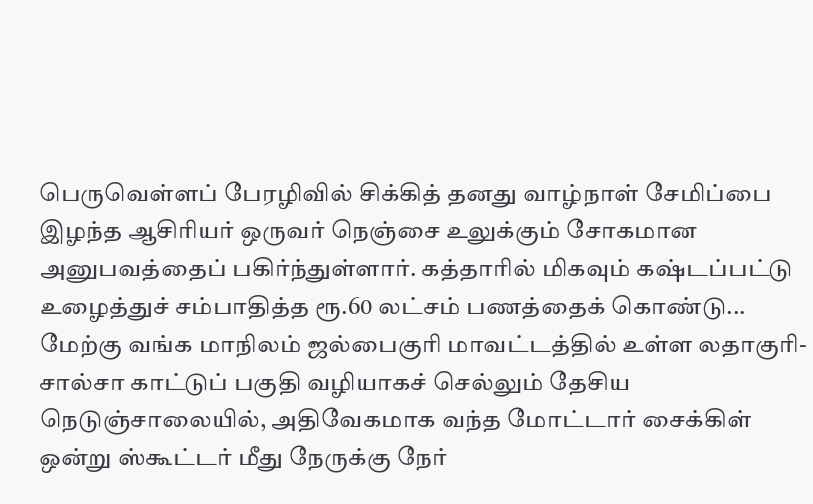பெருவெள்ளப் பேரழிவில் சிக்கித் தனது வாழ்நாள் சேமிப்பை இழந்த ஆசிரியர் ஒருவர் நெஞ்சை உலுக்கும் சோகமான அனுபவத்தைப் பகிர்ந்துள்ளார். கத்தாரில் மிகவும் கஷ்டப்பட்டு உழைத்துச் சம்பாதித்த ரூ.60 லட்சம் பணத்தைக் கொண்டு...
மேற்கு வங்க மாநிலம் ஜல்பைகுரி மாவட்டத்தில் உள்ள லதாகுரி-சால்சா காட்டுப் பகுதி வழியாகச் செல்லும் தேசிய நெடுஞ்சாலையில், அதிவேகமாக வந்த மோட்டார் சைக்கிள் ஒன்று ஸ்கூட்டர் மீது நேருக்கு நேர்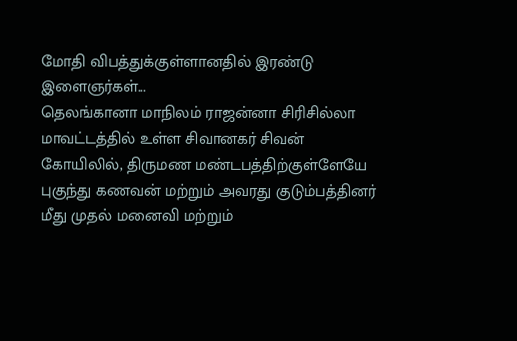மோதி விபத்துக்குள்ளானதில் இரண்டு இளைஞர்கள்...
தெலங்கானா மாநிலம் ராஜன்னா சிரிசில்லா மாவட்டத்தில் உள்ள சிவானகர் சிவன் கோயிலில், திருமண மண்டபத்திற்குள்ளேயே புகுந்து கணவன் மற்றும் அவரது குடும்பத்தினர் மீது முதல் மனைவி மற்றும்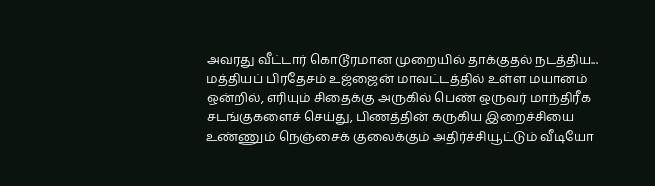அவரது வீட்டார் கொடூரமான முறையில் தாக்குதல் நடத்திய...
மத்தியப் பிரதேசம் உஜ்ஜைன் மாவட்டத்தில் உள்ள மயானம் ஒன்றில், எரியும் சிதைக்கு அருகில் பெண் ஒருவர் மாந்திரீக சடங்குகளைச் செய்து, பிணத்தின் கருகிய இறைச்சியை உண்ணும் நெஞ்சைக் குலைக்கும் அதிர்ச்சியூட்டும் வீடியோ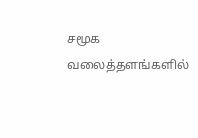சமூக வலைத்தளங்களில்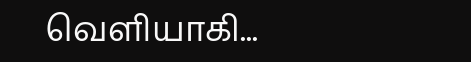வெளியாகி...